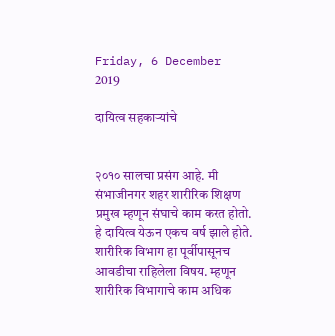Friday, 6 December 2019

दायित्व सहकाऱ्यांचे


२०१० सालचा प्रसंग आहे. मी संभाजीनगर शहर शारीरिक शिक्षण प्रमुख म्हणून संघाचे काम करत होतो. हे दायित्व येऊन एकच वर्ष झाले होते. शारीरिक विभाग हा पूर्वीपासूनच आवडीचा राहिलेला विषय. म्हणून शारीरिक विभागाचे काम अधिक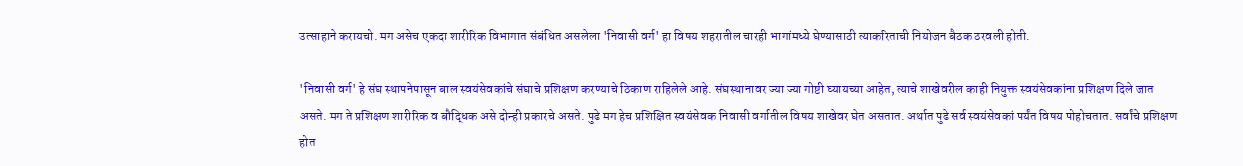उत्साहाने करायचो. मग असेच एकदा शारीरिक विभागात संबंधित असलेला 'निवासी वर्ग' हा विषय शहरातील चारही भागांमध्ये घेण्यासाठी त्याकरिताची नियोजन बैठक ठरवली होती.

'निवासी वर्ग' हे संघ स्थापनेपासून बाल स्वयंसेवकांचे संघाचे प्रशिक्षण करण्याचे ठिकाण राहिलेले आहे. संघस्थानावर ज्या ज्या गोष्टी घ्यायच्या आहेत, त्याचे शाखेवरील काही नियुक्त स्वयंसेवकांना प्रशिक्षण दिले जात असते. मग ते प्रशिक्षण शारीरिक व बौद्धिक असे दोन्ही प्रकारचे असते. पुढे मग हेच प्रशिक्षित स्वयंसेवक निवासी वर्गातील विषय शाखेवर घेत असतात. अर्थात पुढे सर्व स्वयंसेवकां पर्यंत विषय पोहोचतात. सर्वांचे प्रशिक्षण होत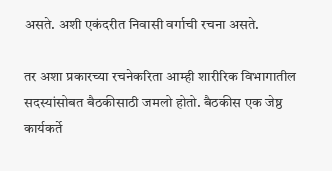असते. अशी एकंदरीत निवासी वर्गाची रचना असते.

तर अशा प्रकारच्या रचनेकरिता आम्ही शारीरिक विभागातील सदस्यांसोबत बैठकीसाठी जमलो होतो. बैठकीस एक जेष्ठ कार्यकर्ते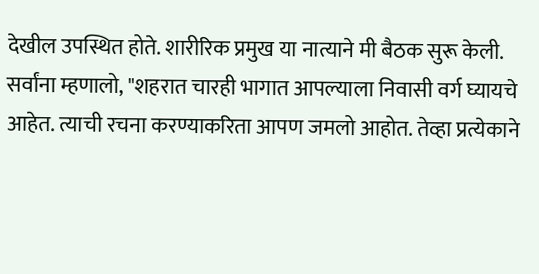देखील उपस्थित होते. शारीरिक प्रमुख या नात्याने मी बैठक सुरू केली. सर्वांना म्हणालो, "शहरात चारही भागात आपल्याला निवासी वर्ग घ्यायचे आहेत. त्याची रचना करण्याकरिता आपण जमलो आहोत. तेव्हा प्रत्येकाने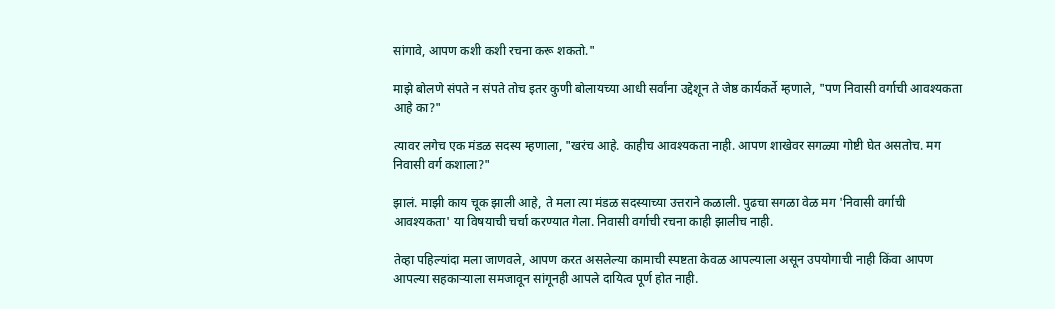सांगावे, आपण कशी कशी रचना करू शकतो."

माझे बोलणे संपते न संपते तोच इतर कुणी बोलायच्या आधी सर्वांना उद्देशून ते जेष्ठ कार्यकर्ते म्हणाले, "पण निवासी वर्गाची आवश्यकता आहे का?"

त्यावर लगेच एक मंडळ सदस्य म्हणाला, "खरंच आहे. काहीच आवश्यकता नाही. आपण शाखेवर सगळ्या गोष्टी घेत असतोच. मग निवासी वर्ग कशाला?"

झालं. माझी काय चूक झाली आहे, ते मला त्या मंडळ सदस्याच्या उत्तराने कळाली. पुढचा सगळा वेळ मग 'निवासी वर्गाची आवश्यकता' या विषयाची चर्चा करण्यात गेला. निवासी वर्गाची रचना काही झालीच नाही.

तेव्हा पहिल्यांदा मला जाणवले, आपण करत असलेल्या कामाची स्पष्टता केवळ आपल्याला असून उपयोगाची नाही किंवा आपण आपल्या सहकाऱ्याला समजावून सांगूनही आपले दायित्व पूर्ण होत नाही.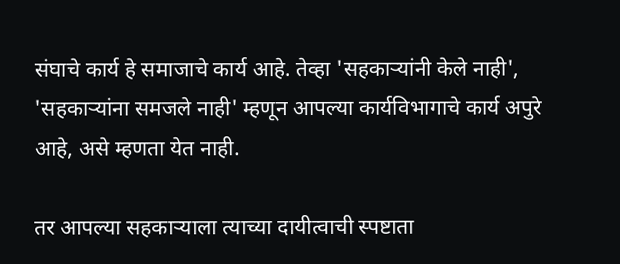संघाचे कार्य हे समाजाचे कार्य आहे. तेव्हा 'सहकाऱ्यांनी केले नाही', 'सहकाऱ्यांना समजले नाही' म्हणून आपल्या कार्यविभागाचे कार्य अपुरे आहे, असे म्हणता येत नाही.

तर आपल्या सहकाऱ्याला त्याच्या दायीत्वाची स्पष्टाता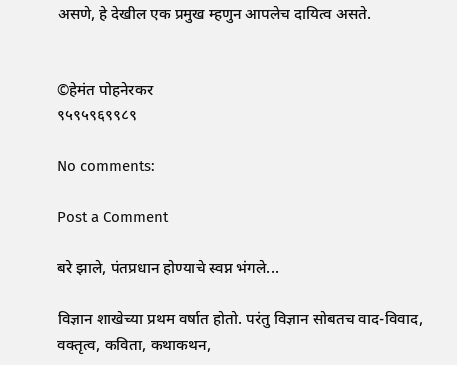असणे, हे देखील एक प्रमुख म्हणुन आपलेच दायित्व असते.


©हेमंत पोहनेरकर
९५९५९६९९८९

No comments:

Post a Comment

बरे झाले, पंतप्रधान होण्याचे स्वप्न भंगले...

विज्ञान शाखेच्या प्रथम वर्षात होतो. परंतु विज्ञान सोबतच वाद-विवाद, वक्तृत्व, कविता, कथाकथन,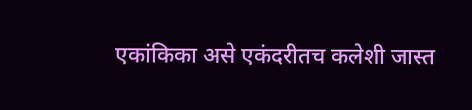एकांकिका असे एकंदरीतच कलेशी जास्त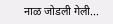नाळ जोडली गेली...